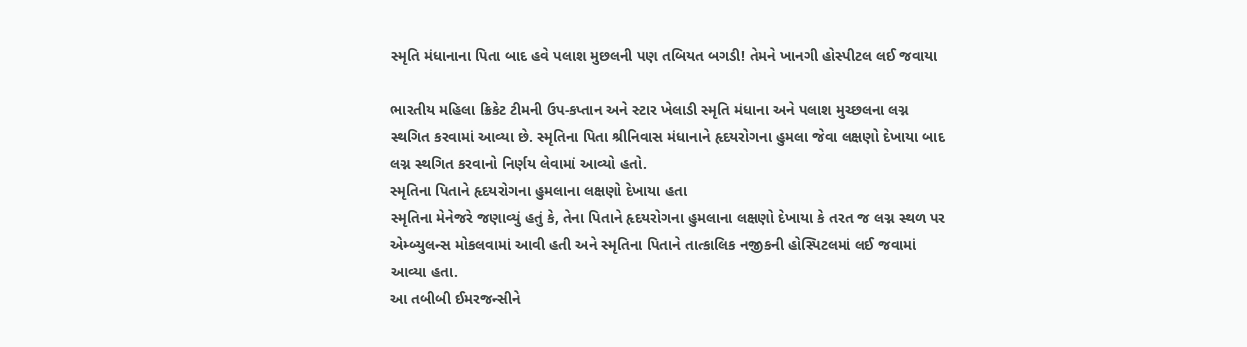સ્મૃતિ મંધાનાના પિતા બાદ હવે પલાશ મુછલની પણ તબિયત બગડી! તેમને ખાનગી હોસ્પીટલ લઈ જવાયા

ભારતીય મહિલા ક્રિકેટ ટીમની ઉપ-કપ્તાન અને સ્ટાર ખેલાડી સ્મૃતિ મંધાના અને પલાશ મુચ્છલના લગ્ન સ્થગિત કરવામાં આવ્યા છે. સ્મૃતિના પિતા શ્રીનિવાસ મંધાનાને હૃદયરોગના હુમલા જેવા લક્ષણો દેખાયા બાદ લગ્ન સ્થગિત કરવાનો નિર્ણય લેવામાં આવ્યો હતો.
સ્મૃતિના પિતાને હૃદયરોગના હુમલાના લક્ષણો દેખાયા હતા
સ્મૃતિના મેનેજરે જણાવ્યું હતું કે, તેના પિતાને હૃદયરોગના હુમલાના લક્ષણો દેખાયા કે તરત જ લગ્ન સ્થળ પર એમ્બ્યુલન્સ મોકલવામાં આવી હતી અને સ્મૃતિના પિતાને તાત્કાલિક નજીકની હોસ્પિટલમાં લઈ જવામાં આવ્યા હતા.
આ તબીબી ઈમરજન્સીને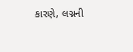કારણે, લગ્નની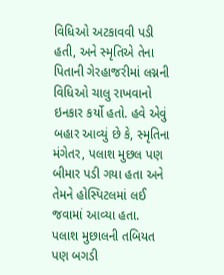વિધિઓ અટકાવવી પડી હતી, અને સ્મૃતિએ તેના પિતાની ગેરહાજરીમાં લગ્નની વિધિઓ ચાલુ રાખવાનો ઇનકાર કર્યો હતો. હવે એવું બહાર આવ્યું છે કે, સ્મૃતિના મંગેતર, પલાશ મુછલ પણ બીમાર પડી ગયા હતા અને તેમને હોસ્પિટલમાં લઈ જવામાં આવ્યા હતા.
પલાશ મુછાલની તબિયત પણ બગડી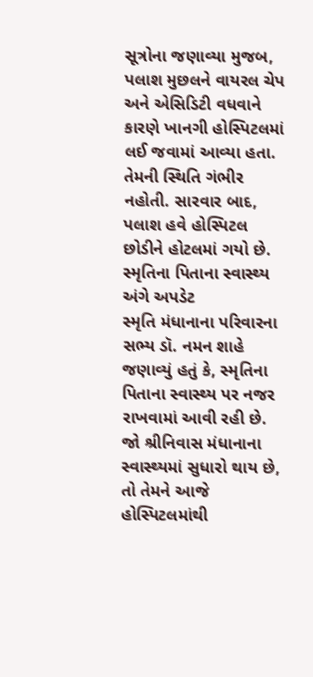સૂત્રોના જણાવ્યા મુજબ, પલાશ મુછલને વાયરલ ચેપ અને એસિડિટી વધવાને કારણે ખાનગી હોસ્પિટલમાં લઈ જવામાં આવ્યા હતા. તેમની સ્થિતિ ગંભીર નહોતી. સારવાર બાદ, પલાશ હવે હોસ્પિટલ છોડીને હોટલમાં ગયો છે.
સ્મૃતિના પિતાના સ્વાસ્થ્ય અંગે અપડેટ
સ્મૃતિ મંધાનાના પરિવારના સભ્ય ડૉ. નમન શાહે જણાવ્યું હતું કે, સ્મૃતિના પિતાના સ્વાસ્થ્ય પર નજર રાખવામાં આવી રહી છે. જો શ્રીનિવાસ મંધાનાના સ્વાસ્થ્યમાં સુધારો થાય છે, તો તેમને આજે હોસ્પિટલમાંથી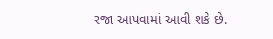રજા આપવામાં આવી શકે છે.